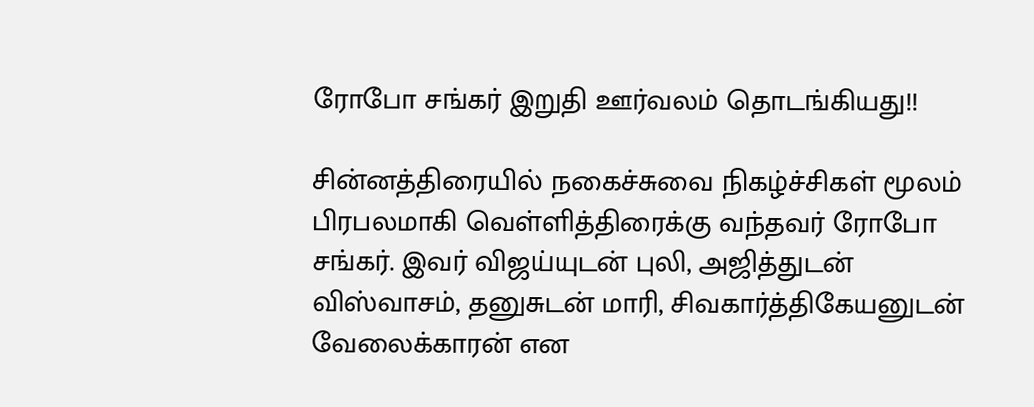ரோபோ சங்கர் இறுதி ஊர்வலம் தொடங்கியது!!

சின்னத்திரையில் நகைச்சுவை நிகழ்ச்சிகள் மூலம் பிரபலமாகி வெள்ளித்திரைக்கு வந்தவர் ரோபோ சங்கர். இவர் விஜய்யுடன் புலி, அஜித்துடன் விஸ்வாசம், தனுசுடன் மாரி, சிவகார்த்திகேயனுடன் வேலைக்காரன் என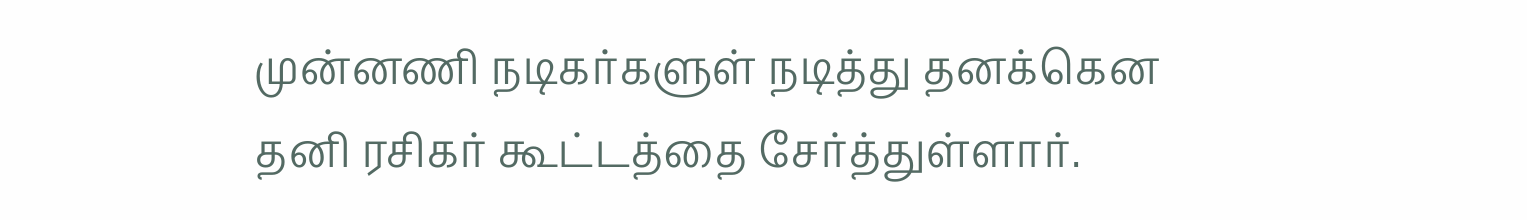முன்னணி நடிகர்களுள் நடித்து தனக்கென தனி ரசிகர் கூட்டத்தை சேர்த்துள்ளார்.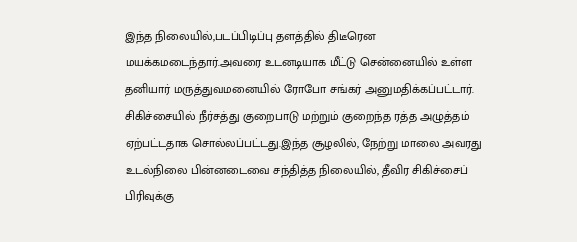இந்த நிலையில்,படப்பிடிப்பு தளத்தில் திடீரென மயக்கமடைந்தார்.அவரை உடனடியாக மீட்டு சென்னையில் உள்ள தனியார் மருத்துவமனையில் ரோபோ சங்கர் அனுமதிக்கப்பட்டார். சிகிச்சையில் நீர்சத்து குறைபாடு மற்றும் குறைந்த ரத்த அழுத்தம் ஏற்பட்டதாக சொல்லப்பட்டது.இந்த சூழலில், நேற்று மாலை அவரது உடல்நிலை பின்னடைவை சந்தித்த நிலையில், தீவிர சிகிச்சைப் பிரிவுக்கு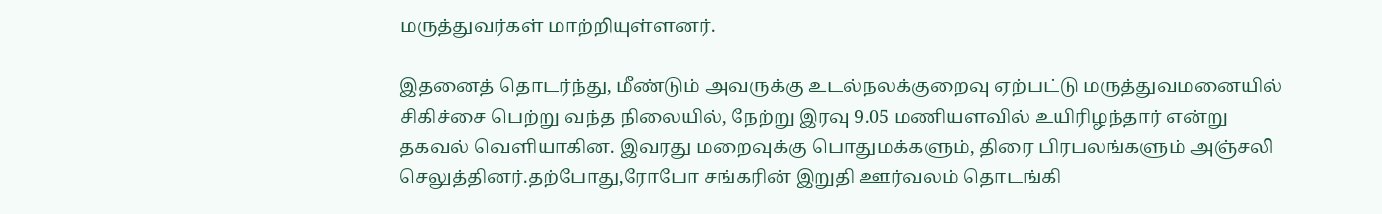மருத்துவர்கள் மாற்றியுள்ளனர்.

இதனைத் தொடர்ந்து, மீண்டும் அவருக்கு உடல்நலக்குறைவு ஏற்பட்டு மருத்துவமனையில் சிகிச்சை பெற்று வந்த நிலையில், நேற்று இரவு 9.05 மணியளவில் உயிரிழந்தார் என்று தகவல் வெளியாகின. இவரது மறைவுக்கு பொதுமக்களும், திரை பிரபலங்களும் அஞ்சலி செலுத்தினர்.தற்போது,ரோபோ சங்கரின் இறுதி ஊர்வலம் தொடங்கி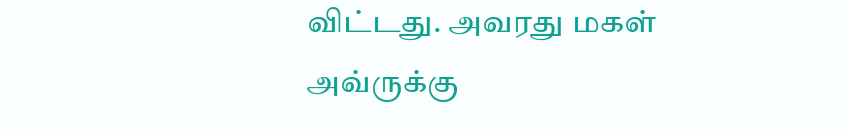விட்டது. அவரது மகள் அவ்ருக்கு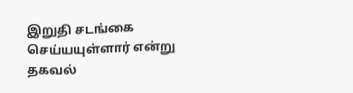இறுதி சடங்கை செய்யயுள்ளார் என்று தகவல்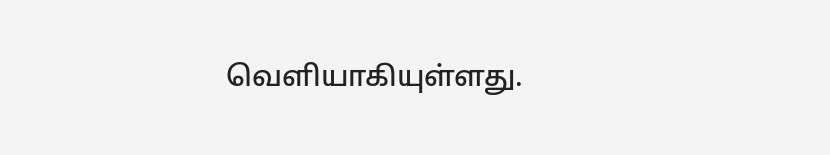வெளியாகியுள்ளது.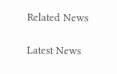Related News

Latest News